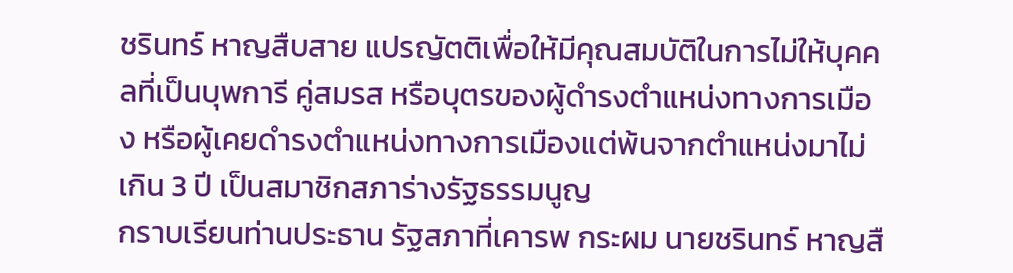ชรินทร์ หาญสืบสาย แปรญัตติเพื่อให้มีคุณสมบัติในการไม่ให้บุคคลที่เป็นบุพการี คู่สมรส หรือบุตรของผู้ดำรงตำแหน่งทางการเมือง หรือผู้เคยดำรงตำแหน่งทางการเมืองแต่พ้นจากตำแหน่งมาไม่เกิน 3 ปี เป็นสมาชิกสภาร่างรัฐธรรมนูญ
กราบเรียนท่านประธาน รัฐสภาที่เคารพ กระผม นายชรินทร์ หาญสื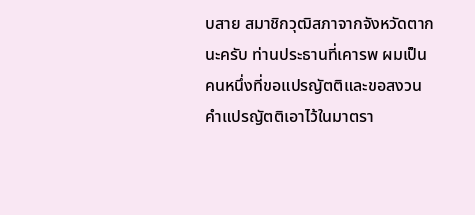บสาย สมาชิกวุฒิสภาจากจังหวัดตากนะครับ ท่านประธานที่เคารพ ผมเป็นคนหนึ่งที่ขอแปรญัตติและขอสงวนคำแปรญัตติเอาไว้ในมาตรา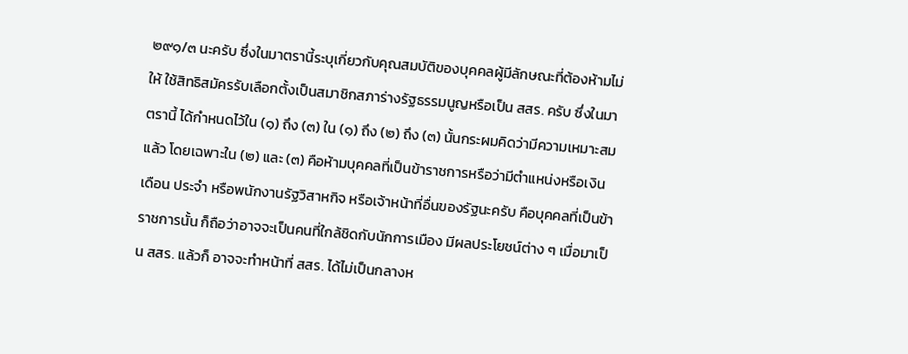๒๙๑/๓ นะครับ ซึ่งในมาตรานี้ระบุเกี่ยวกับคุณสมบัติของบุคคลผู้มีลักษณะที่ต้องห้ามไม่ให้ ใช้สิทธิสมัครรับเลือกตั้งเป็นสมาชิกสภาร่างรัฐธรรมนูญหรือเป็น สสร. ครับ ซึ่งในมาตรานี้ ได้กำหนดไว้ใน (๑) ถึง (๓) ใน (๑) ถึง (๒) ถึง (๓) นั้นกระผมคิดว่ามีความเหมาะสมแล้ว โดยเฉพาะใน (๒) และ (๓) คือห้ามบุคคลที่เป็นข้าราชการหรือว่ามีตำแหน่งหรือเงินเดือน ประจำ หรือพนักงานรัฐวิสาหกิจ หรือเจ้าหน้าที่อื่นของรัฐนะครับ คือบุคคลที่เป็นข้าราชการนั้น ก็ถือว่าอาจจะเป็นคนที่ใกล้ชิดกับนักการเมือง มีผลประโยชน์ต่าง ๆ เมื่อมาเป็น สสร. แล้วก็ อาจจะทำหน้าที่ สสร. ได้ไม่เป็นกลางห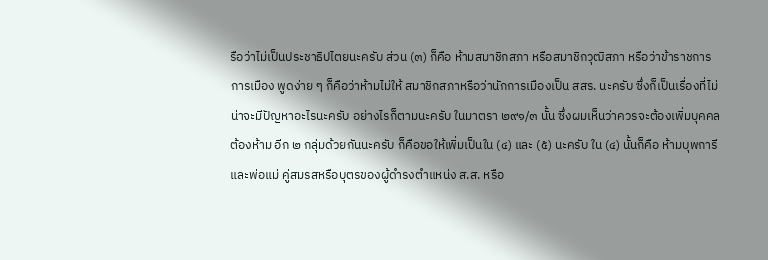รือว่าไม่เป็นประชาธิปไตยนะครับ ส่วน (๓) ก็คือ ห้ามสมาชิกสภา หรือสมาชิกวุฒิสภา หรือว่าข้าราชการการเมือง พูดง่าย ๆ ก็คือว่าห้ามไม่ให้ สมาชิกสภาหรือว่านักการเมืองเป็น สสร. นะครับ ซึ่งก็เป็นเรื่องที่ไม่น่าจะมีปัญหาอะไรนะครับ อย่างไรก็ตามนะครับ ในมาตรา ๒๙๑/๓ นั้น ซึ่งผมเห็นว่าควรจะต้องเพิ่มบุคคลต้องห้าม อีก ๒ กลุ่มด้วยกันนะครับ ก็คือขอให้เพิ่มเป็นใน (๔) และ (๕) นะครับ ใน (๔) นั้นก็คือ ห้ามบุพการีและพ่อแม่ คู่สมรสหรือบุตรของผู้ดำรงตำแหน่ง ส.ส. หรือ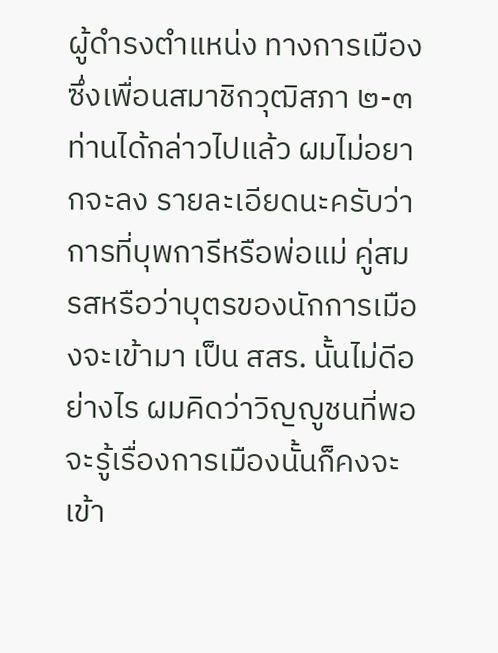ผู้ดำรงตำแหน่ง ทางการเมือง ซึ่งเพื่อนสมาชิกวุฒิสภา ๒-๓ ท่านได้กล่าวไปแล้ว ผมไม่อยากจะลง รายละเอียดนะครับว่าการที่บุพการีหรือพ่อแม่ คู่สมรสหรือว่าบุตรของนักการเมืองจะเข้ามา เป็น สสร. นั้นไม่ดีอย่างไร ผมคิดว่าวิญญูชนที่พอจะรู้เรื่องการเมืองนั้นก็คงจะเข้า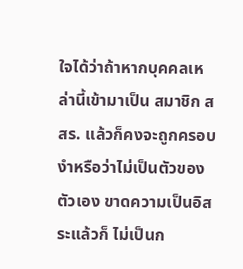ใจได้ว่าถ้าหากบุคคลเหล่านี้เข้ามาเป็น สมาชิก สสร. แล้วก็คงจะถูกครอบงำหรือว่าไม่เป็นตัวของตัวเอง ขาดความเป็นอิสระแล้วก็ ไม่เป็นก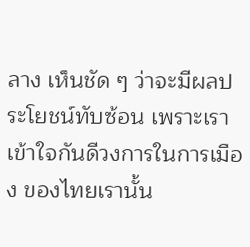ลาง เห็นชัด ๆ ว่าจะมีผลประโยชน์ทับซ้อน เพราะเราเข้าใจกันดีวงการในการเมือง ของไทยเรานั้น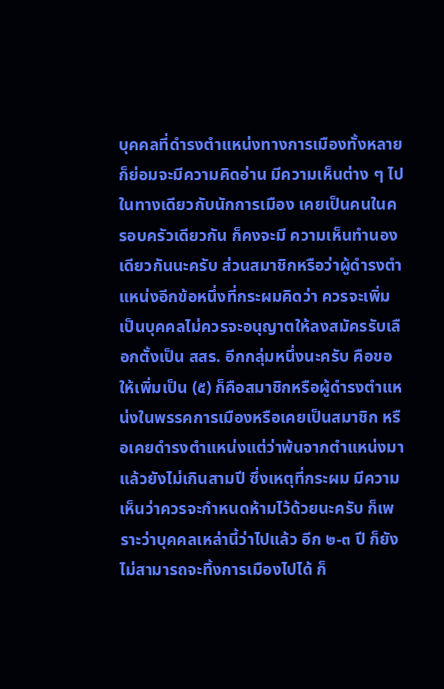บุคคลที่ดำรงตำแหน่งทางการเมืองทั้งหลายก็ย่อมจะมีความคิดอ่าน มีความเห็นต่าง ๆ ไปในทางเดียวกับนักการเมือง เคยเป็นคนในครอบครัวเดียวกัน ก็คงจะมี ความเห็นทำนองเดียวกันนะครับ ส่วนสมาชิกหรือว่าผู้ดำรงตำแหน่งอีกข้อหนึ่งที่กระผมคิดว่า ควรจะเพิ่มเป็นบุคคลไม่ควรจะอนุญาตให้ลงสมัครรับเลือกตั้งเป็น สสร. อีกกลุ่มหนึ่งนะครับ คือขอให้เพิ่มเป็น (๕) ก็คือสมาชิกหรือผู้ดำรงตำแหน่งในพรรคการเมืองหรือเคยเป็นสมาชิก หรือเคยดำรงตำแหน่งแต่ว่าพ้นจากตำแหน่งมาแล้วยังไม่เกินสามปี ซึ่งเหตุที่กระผม มีความเห็นว่าควรจะกำหนดห้ามไว้ด้วยนะครับ ก็เพราะว่าบุคคลเหล่านี้ว่าไปแล้ว อีก ๒-๓ ปี ก็ยังไม่สามารถจะทิ้งการเมืองไปได้ ก็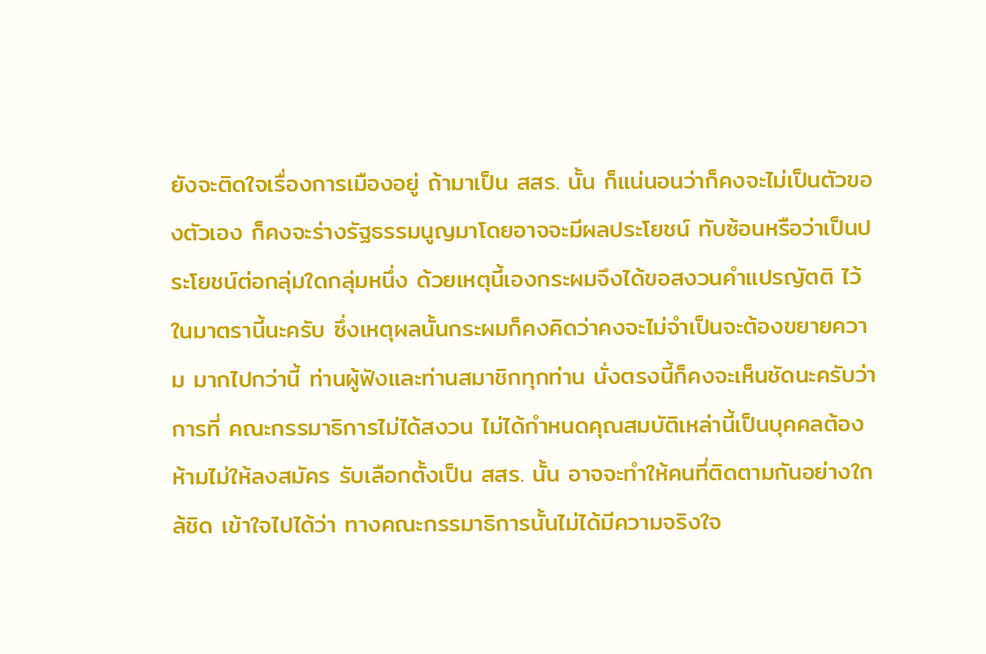ยังจะติดใจเรื่องการเมืองอยู่ ถ้ามาเป็น สสร. นั้น ก็แน่นอนว่าก็คงจะไม่เป็นตัวของตัวเอง ก็คงจะร่างรัฐธรรมนูญมาโดยอาจจะมีผลประโยชน์ ทับซ้อนหรือว่าเป็นประโยชน์ต่อกลุ่มใดกลุ่มหนึ่ง ด้วยเหตุนี้เองกระผมจึงได้ขอสงวนคำแปรญัตติ ไว้ในมาตรานี้นะครับ ซึ่งเหตุผลนั้นกระผมก็คงคิดว่าคงจะไม่จำเป็นจะต้องขยายความ มากไปกว่านี้ ท่านผู้ฟังและท่านสมาชิกทุกท่าน นั่งตรงนี้ก็คงจะเห็นชัดนะครับว่าการที่ คณะกรรมาธิการไม่ได้สงวน ไม่ได้กำหนดคุณสมบัติเหล่านี้เป็นบุคคลต้องห้ามไม่ให้ลงสมัคร รับเลือกตั้งเป็น สสร. นั้น อาจจะทำให้คนที่ติดตามกันอย่างใกล้ชิด เข้าใจไปได้ว่า ทางคณะกรรมาธิการนั้นไม่ได้มีความจริงใจ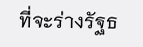ที่จะร่างรัฐธ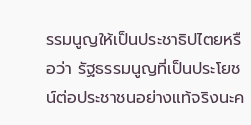รรมนูญให้เป็นประชาธิปไตยหรือว่า รัฐธรรมนูญที่เป็นประโยชน์ต่อประชาชนอย่างแท้จริงนะค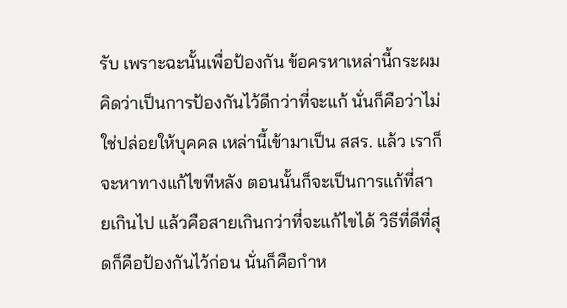รับ เพราะฉะนั้นเพื่อป้องกัน ข้อครหาเหล่านี้กระผมคิดว่าเป็นการป้องกันไว้ดีกว่าที่จะแก้ นั่นก็คือว่าไม่ใช่ปล่อยให้บุคคล เหล่านี้เข้ามาเป็น สสร. แล้ว เราก็จะหาทางแก้ไขทีหลัง ตอนนั้นก็จะเป็นการแก้ที่สายเกินไป แล้วคือสายเกินกว่าที่จะแก้ไขได้ วิธีที่ดีที่สุดก็คือป้องกันไว้ก่อน นั่นก็คือกำห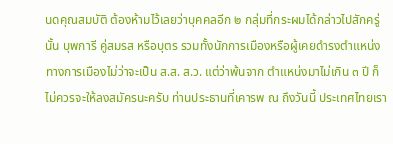นดคุณสมบัติ ต้องห้ามไว้เลยว่าบุคคลอีก ๒ กลุ่มที่กระผมได้กล่าวไปสักครู่นั้น บุพการี คู่สมรส หรือบุตร รวมทั้งนักการเมืองหรือผู้เคยดำรงตำแหน่งทางการเมืองไม่ว่าจะเป็น ส.ส. ส.ว. แต่ว่าพ้นจาก ตำแหน่งมาไม่เกิน ๓ ปี ก็ไม่ควรจะให้ลงสมัครนะครับ ท่านประธานที่เคารพ ณ ถึงวันนี้ ประเทศไทยเรา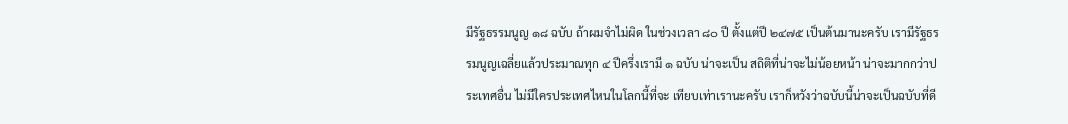มีรัฐธรรมนูญ ๑๘ ฉบับ ถ้าผมจำไม่ผิด ในช่วงเวลา ๘๐ ปี ตั้งแต่ปี ๒๔๗๕ เป็นต้นมานะครับ เรามีรัฐธรรมนูญเฉลี่ยแล้วประมาณทุก ๔ ปีครึ่งเรามี ๑ ฉบับ น่าจะเป็น สถิติที่น่าจะไม่น้อยหน้า น่าจะมากกว่าประเทศอื่น ไม่มีใครประเทศไหนในโลกนี้ที่จะ เทียบเท่าเรานะครับ เราก็หวังว่าฉบับนี้น่าจะเป็นฉบับที่ดี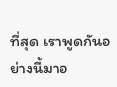ที่สุด เราพูดกันอย่างนี้มาอ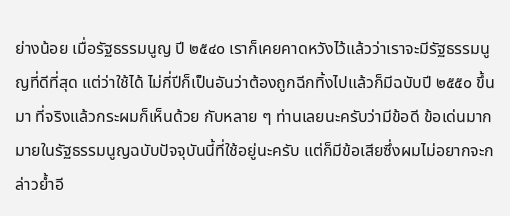ย่างน้อย เมื่อรัฐธรรมนูญ ปี ๒๕๔๐ เราก็เคยคาดหวังไว้แล้วว่าเราจะมีรัฐธรรมนูญที่ดีที่สุด แต่ว่าใช้ได้ ไม่กี่ปีก็เป็นอันว่าต้องถูกฉีกทิ้งไปแล้วก็มีฉบับปี ๒๕๕๐ ขึ้นมา ที่จริงแล้วกระผมก็เห็นด้วย กับหลาย ๆ ท่านเลยนะครับว่ามีข้อดี ข้อเด่นมากมายในรัฐธรรมนูญฉบับปัจจุบันนี้ที่ใช้อยู่นะครับ แต่ก็มีข้อเสียซึ่งผมไม่อยากจะกล่าวย้ำอี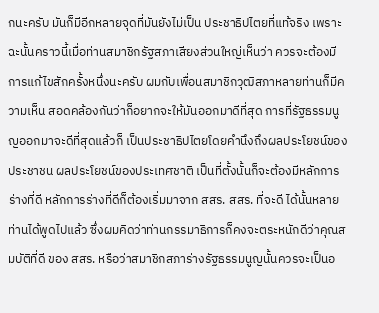กนะครับ มันก็มีอีกหลายจุดที่มันยังไม่เป็น ประชาธิปไตยที่แท้จริง เพราะฉะนั้นคราวนี้เมื่อท่านสมาชิกรัฐสภาเสียงส่วนใหญ่เห็นว่า ควรจะต้องมีการแก้ไขสักครั้งหนึ่งนะครับ ผมกับเพื่อนสมาชิกวุฒิสภาหลายท่านก็มีความเห็น สอดคล้องกันว่าก็อยากจะให้มันออกมาดีที่สุด การที่รัฐธรรมนูญออกมาจะดีที่สุดแล้วก็ เป็นประชาธิปไตยโดยคำนึงถึงผลประโยชน์ของประชาชน ผลประโยชน์ของประเทศชาติ เป็นที่ตั้งนั้นก็จะต้องมีหลักการร่างที่ดี หลักการร่างที่ดีก็ต้องเริ่มมาจาก สสร. สสร. ที่จะดี ได้นั้นหลายท่านได้พูดไปแล้ว ซึ่งผมคิดว่าท่านกรรมาธิการก็คงจะตระหนักดีว่าคุณสมบัติที่ดี ของ สสร. หรือว่าสมาชิกสภาร่างรัฐธรรมนูญนั้นควรจะเป็นอ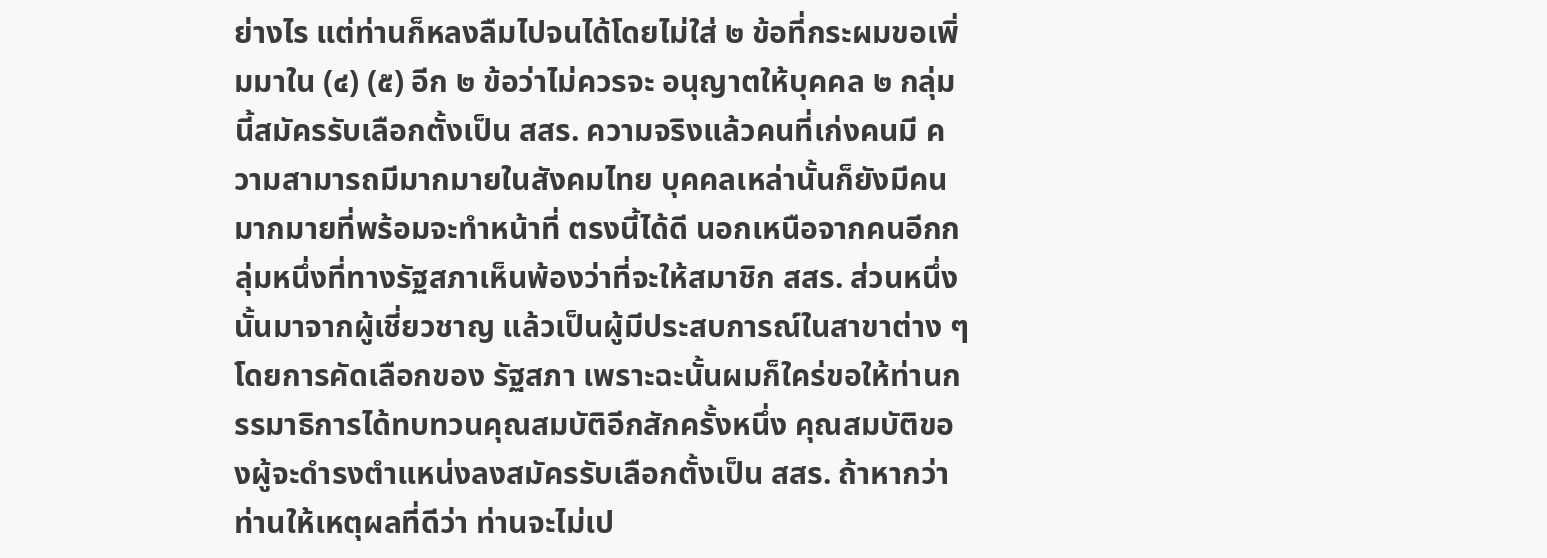ย่างไร แต่ท่านก็หลงลืมไปจนได้โดยไม่ใส่ ๒ ข้อที่กระผมขอเพิ่มมาใน (๔) (๕) อีก ๒ ข้อว่าไม่ควรจะ อนุญาตให้บุคคล ๒ กลุ่มนี้สมัครรับเลือกตั้งเป็น สสร. ความจริงแล้วคนที่เก่งคนมี ความสามารถมีมากมายในสังคมไทย บุคคลเหล่านั้นก็ยังมีคนมากมายที่พร้อมจะทำหน้าที่ ตรงนี้ได้ดี นอกเหนือจากคนอีกกลุ่มหนึ่งที่ทางรัฐสภาเห็นพ้องว่าที่จะให้สมาชิก สสร. ส่วนหนึ่งนั้นมาจากผู้เชี่ยวชาญ แล้วเป็นผู้มีประสบการณ์ในสาขาต่าง ๆ โดยการคัดเลือกของ รัฐสภา เพราะฉะนั้นผมก็ใคร่ขอให้ท่านกรรมาธิการได้ทบทวนคุณสมบัติอีกสักครั้งหนึ่ง คุณสมบัติของผู้จะดำรงตำแหน่งลงสมัครรับเลือกตั้งเป็น สสร. ถ้าหากว่าท่านให้เหตุผลที่ดีว่า ท่านจะไม่เป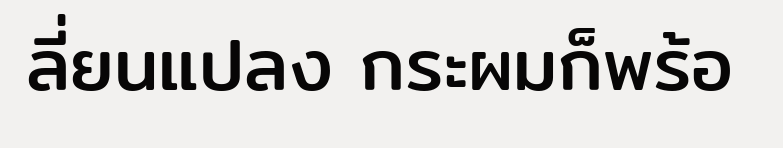ลี่ยนแปลง กระผมก็พร้อ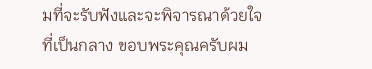มที่จะรับฟังและจะพิจารณาด้วยใจที่เป็นกลาง ขอบพระคุณครับผม